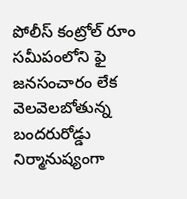పోలీస్ కంట్రోల్ రూం సమీపంలోని ఫై
జనసంచారం లేక వెలవెలబోతున్న బందరురోడ్డు
నిర్మానుష్యంగా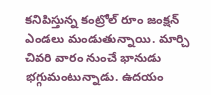కనిపిస్తున్న కంట్రోల్ రూం జంక్షన్
ఎండలు మండుతున్నాయి. మార్చి చివరి వారం నుంచే భానుడు భగ్గుమంటున్నాడు. ఉదయం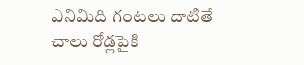ఎనిమిది గంటలు దాటితే చాలు రోడ్లపైకి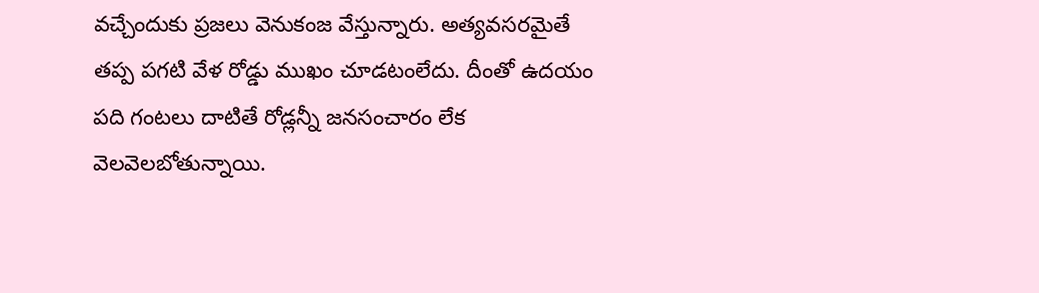వచ్చేందుకు ప్రజలు వెనుకంజ వేస్తున్నారు. అత్యవసరమైతే తప్ప పగటి వేళ రోడ్డు ముఖం చూడటంలేదు. దీంతో ఉదయం పది గంటలు దాటితే రోడ్లన్నీ జనసంచారం లేక వెలవెలబోతున్నాయి.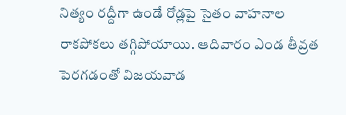నిత్యం రద్దీగా ఉండే రోడ్లపై సైతం వాహనాల రాకపోకలు తగ్గిపోయాయి. ఆదివారం ఎండ తీవ్రత పెరగడంతో విజయవాడ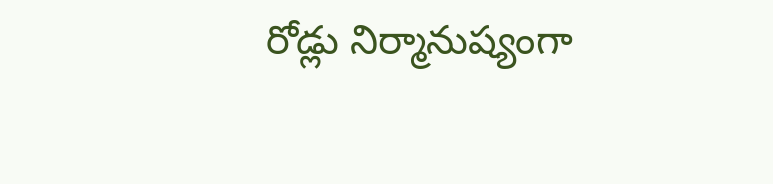రోడ్లు నిర్మానుష్యంగా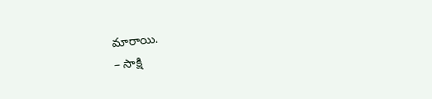మారాయి.
– సాక్షి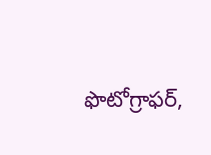ఫొటోగ్రాఫర్,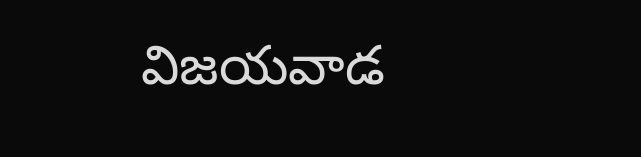విజయవాడ